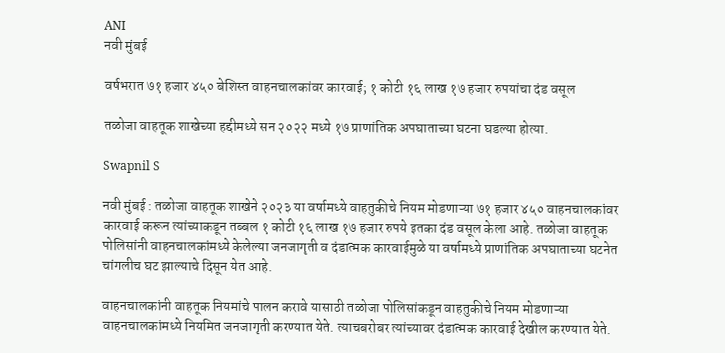ANI
नवी मुंबई

वर्षभरात ७१ हजार ४५० बेशिस्त वाहनचालकांवर कारवाई; १ कोटी १६ लाख १७ हजार रुपयांचा दंड वसूल

तळोजा वाहतूक शाखेच्या हद्दीमध्ये सन २०२२ मध्ये १७ प्राणांतिक अपघाताच्या घटना घडल्या होत्या.

Swapnil S

नवी मुंबई : तळोजा वाहतूक शाखेने २०२३ या वर्षामध्ये वाहतुकीचे नियम मोडणाऱ्या ७१ हजार ४५० वाहनचालकांवर कारवाई करून त्यांच्याकडून तब्बल १ कोटी १६ लाख १७ हजार रुपये इतका दंड वसूल केला आहे. तळोजा वाहतूक पोलिसांनी वाहनचालकांमध्ये केलेल्या जनजागृती व दंडात्मक कारवाईमुळे या वर्षामध्ये प्राणांतिक अपघाताच्या घटनेत चांगलीच घट झाल्याचे दिसून येत आहे.

वाहनचालकांनी वाहतूक नियमांचे पालन करावे यासाठी तळोजा पोलिसांकडून वाहतुकीचे नियम मोडणाऱ्या वाहनचालकांमध्ये नियमित जनजागृती करण्यात येते. त्याचबरोबर त्यांच्यावर दंडात्मक कारवाई देखील करण्यात येते.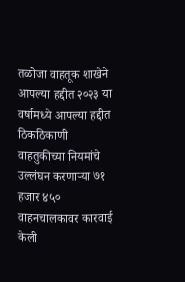तळोजा वाहतूक शाखेने आपल्या हद्दीत २०२३ या वर्षामध्ये आपल्या हद्दीत ठिकठिकाणी वाहतुकीच्या नियमांचे उल्लंघन करणाऱ्या ७१ हजार ४५० वाहनचालकावर कारवाई केली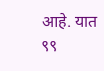आहे. यात ९९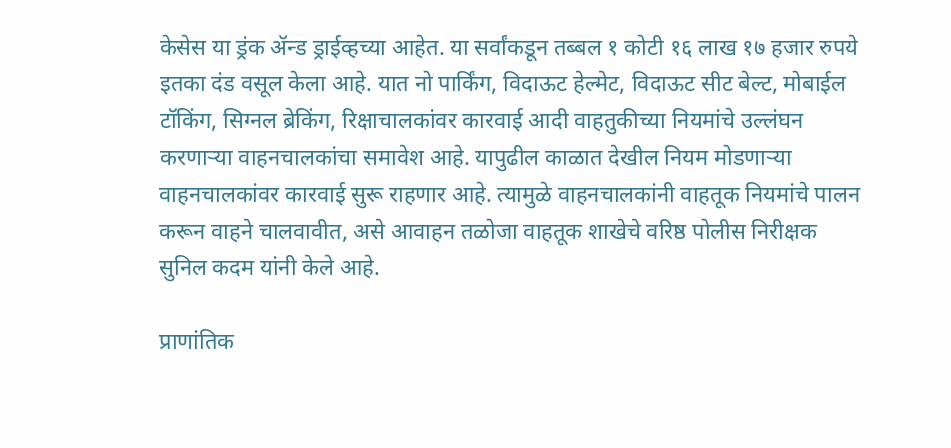केसेस या ड्रंक ॲन्ड ड्राईव्हच्या आहेत. या सर्वांकडून तब्बल १ कोटी १६ लाख १७ हजार रुपये इतका दंड वसूल केला आहे. यात नो पार्किंग, विदाऊट हेल्मेट, विदाऊट सीट बेल्ट, मोबाईल टॉकिंग, सिग्नल ब्रेकिंग, रिक्षाचालकांवर कारवाई आदी वाहतुकीच्या नियमांचे उल्लंघन करणाऱ्या वाहनचालकांचा समावेश आहे. यापुढील काळात देखील नियम मोडणाऱ्या वाहनचालकांवर कारवाई सुरू राहणार आहे. त्यामुळे वाहनचालकांनी वाहतूक नियमांचे पालन करून वाहने चालवावीत, असे आवाहन तळोजा वाहतूक शाखेचे वरिष्ठ पोलीस निरीक्षक सुनिल कदम यांनी केले आहे.

प्राणांतिक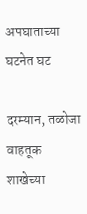अपघाताच्या घटनेत घट

दरम्यान, तळोजा वाहतूक शाखेच्या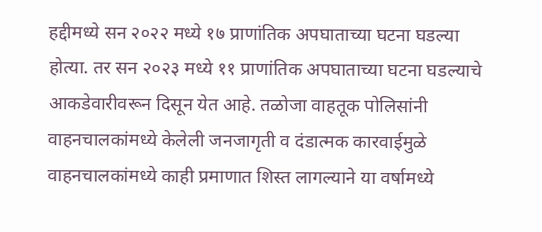हद्दीमध्ये सन २०२२ मध्ये १७ प्राणांतिक अपघाताच्या घटना घडल्या होत्या. तर सन २०२३ मध्ये ११ प्राणांतिक अपघाताच्या घटना घडल्याचे आकडेवारीवरून दिसून येत आहे. तळोजा वाहतूक पोलिसांनी वाहनचालकांमध्ये केलेली जनजागृती व दंडात्मक कारवाईमुळे वाहनचालकांमध्ये काही प्रमाणात शिस्त लागल्याने या वर्षामध्ये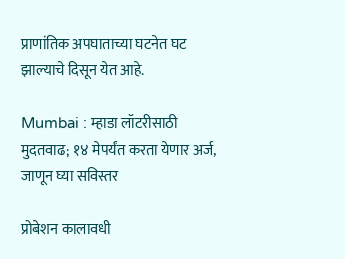प्राणांतिक अपघाताच्या घटनेत घट झाल्याचे दिसून येत आहे.

Mumbai : म्हाडा लॉटरीसाठी मुदतवाढ; १४ मेपर्यंत करता येणार अर्ज, जाणून घ्या सविस्तर

प्रोबेशन कालावधी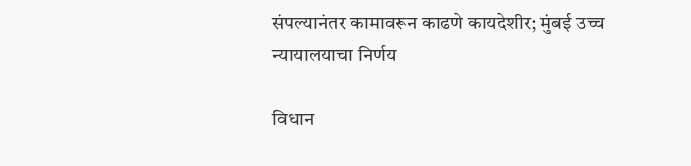संपल्यानंतर कामावरून काढणे कायदेशीर; मुंबई उच्च न्यायालयाचा निर्णय

विधान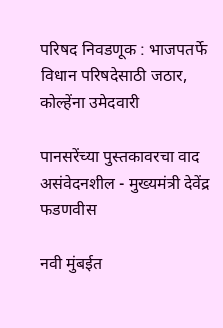परिषद निवडणूक : भाजपतर्फे विधान परिषदेसाठी जठार, कोल्हेंना उमेदवारी

पानसरेंच्या पुस्तकावरचा वाद असंवेदनशील - मुख्यमंत्री देवेंद्र फडणवीस

नवी मुंबईत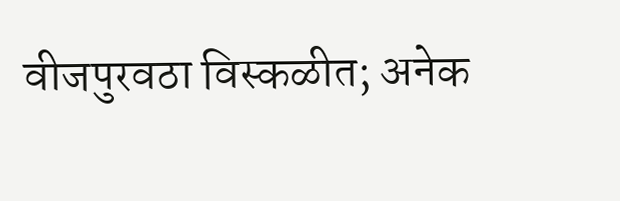वीजपुरवठा विस्कळीत; अनेक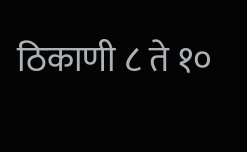ठिकाणी ८ ते १०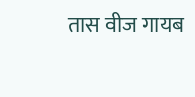तास वीज गायब